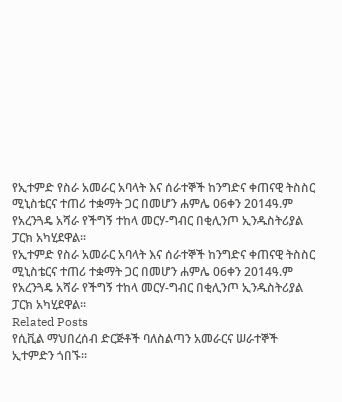የኢተምድ የስራ አመራር አባላት እና ሰራተኞች ከንግድና ቀጠናዊ ትስስር ሚኒስቴርና ተጠሪ ተቋማት ጋር በመሆን ሐምሌ 06ቀን 2014ዓ.ም የአረንጓዴ አሻራ የችግኝ ተከላ መርሃ-ግብር በቂሊንጦ ኢንዱስትሪያል ፓርክ አካሂደዋል፡፡
የኢተምድ የስራ አመራር አባላት እና ሰራተኞች ከንግድና ቀጠናዊ ትስስር ሚኒስቴርና ተጠሪ ተቋማት ጋር በመሆን ሐምሌ 06ቀን 2014ዓ.ም የአረንጓዴ አሻራ የችግኝ ተከላ መርሃ-ግብር በቂሊንጦ ኢንዱስትሪያል ፓርክ አካሂደዋል፡፡
Related Posts
የሲቪል ማህበረሰብ ድርጅቶች ባለስልጣን አመራርና ሠራተኞች ኢተምድን ጎበኙ፡፡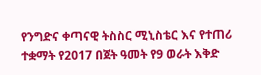የንግድና ቀጣናዊ ትስስር ሚኒስቴር እና የተጠሪ ተቋማት የ2017 በጀት ዓመት የ9 ወራት እቅድ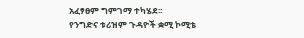አፈፃፀም ግምገማ ተካሄደ፡፡
የንግድና ቱሪዝም ጉዳዮች ቋሚ ኮሚቴ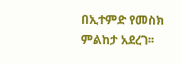በኢተምድ የመስክ ምልከታ አደረገ፡፡